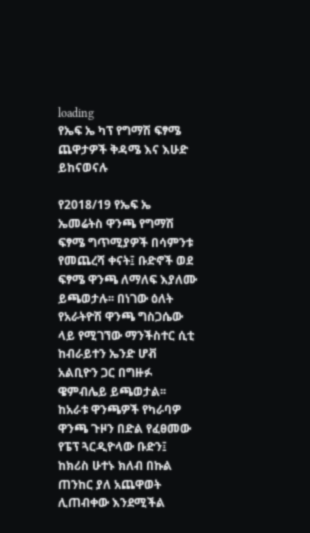loading
የኤፍ ኤ ካፕ የግማሽ ፍፃሜ ጨዋታዎች ቅዳሜ እና እሁድ ይከናወናሉ

የ2018/19 የኤፍ ኤ ኤመሬትስ ዋንጫ የግማሽ ፍፃሜ ግጥሚያዎች በሳምንቱ የመጨረሻ ቀናት፤ ቡድኖች ወደ ፍፃሜ ዋንጫ ለማለፍ እያለሙ ይጫወታሉ፡፡ በነገው ዕለት የአራትዮሽ ዋንጫ ግስጋሴው ላይ የሚገኘው ማንችስተር ሲቲ ከብራይተን ኤንድ ሆቭ አልቢዮን ጋር በግዙፉ ዌምብሌይ ይጫወታል፡፡ ከአራቱ ዋንጫዎች የካራባዎ ዋንጫ ጉዞን በድል የፈፀመው የፔፕ ጓርዲዮላው ቡድን፤ ከክሪስ ሁተኑ ክለብ በኩል ጠንከር ያለ አጨዋወት ሊጠብቀው እንደሚችል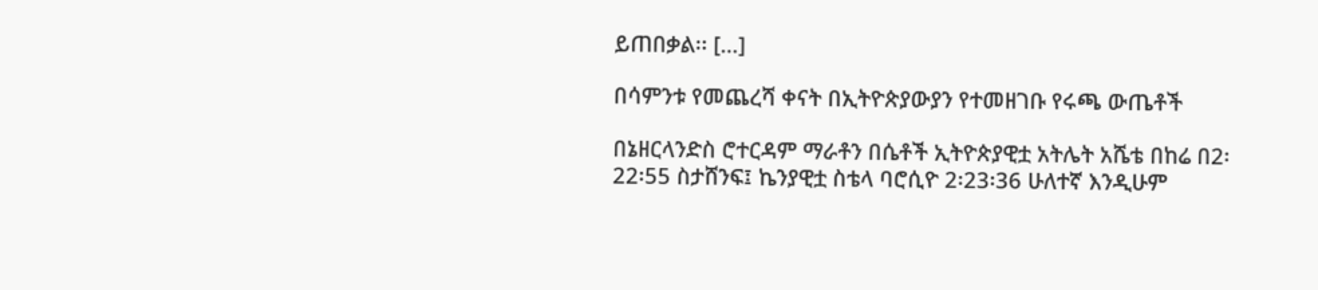ይጠበቃል፡፡ […]

በሳምንቱ የመጨረሻ ቀናት በኢትዮጵያውያን የተመዘገቡ የሩጫ ውጤቶች

በኔዘርላንድስ ሮተርዳም ማራቶን በሴቶች ኢትዮጵያዊቷ አትሌት አሼቴ በከሬ በ2፡22፡55 ስታሸንፍ፤ ኬንያዊቷ ስቴላ ባሮሲዮ 2፡23፡36 ሁለተኛ እንዲሁም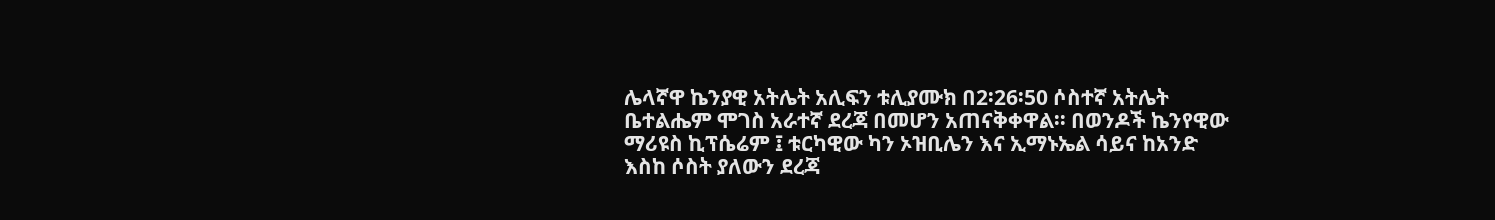ሌላኛዋ ኬንያዊ አትሌት አሊፍን ቱሊያሙክ በ2፡26፡50 ሶስተኛ አትሌት ቤተልሔም ሞገስ አራተኛ ደረጃ በመሆን አጠናቅቀዋል፡፡ በወንዶች ኬንየዊው ማሪዩስ ኪፕሴሬም ፤ ቱርካዊው ካን ኦዝቢሌን እና ኢማኑኤል ሳይና ከአንድ እስከ ሶስት ያለውን ደረጃ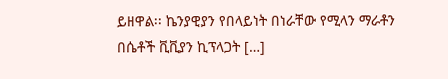ይዘዋል፡፡ ኬንያዊያን የበላይነት በነራቸው የሚላን ማራቶን በሴቶች ቪቪያን ኪፕላጋት […]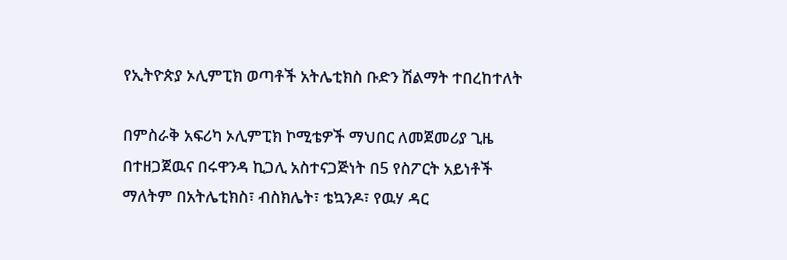የኢትዮጵያ ኦሊምፒክ ወጣቶች አትሌቲክስ ቡድን ሽልማት ተበረከተለት

በምስራቅ አፍሪካ ኦሊምፒክ ኮሚቴዎች ማህበር ለመጀመሪያ ጊዜ በተዘጋጀዉና በሩዋንዳ ኪጋሊ አስተናጋጅነት በ5 የስፖርት አይነቶች ማለትም በአትሌቲክስ፣ ብስክሌት፣ ቴኳንዶ፣ የዉሃ ዳር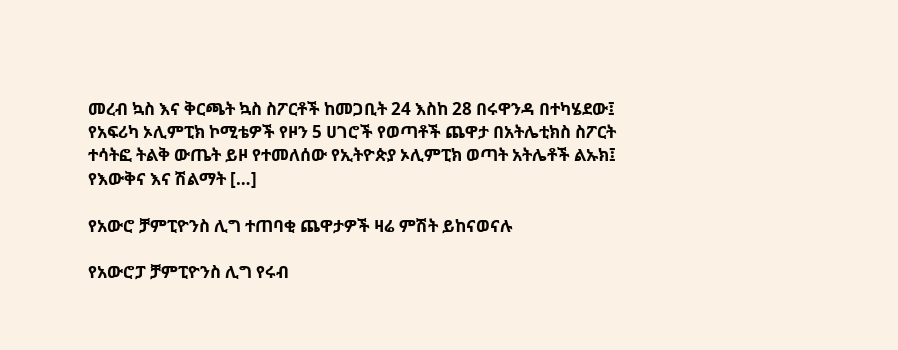መረብ ኳስ እና ቅርጫት ኳስ ስፖርቶች ከመጋቢት 24 እስከ 28 በሩዋንዳ በተካሄደው፤ የአፍሪካ ኦሊምፒክ ኮሚቴዎች የዞን 5 ሀገሮች የወጣቶች ጨዋታ በአትሌቲክስ ስፖርት ተሳትፎ ትልቅ ውጤት ይዞ የተመለሰው የኢትዮጵያ ኦሊምፒክ ወጣት አትሌቶች ልኡክ፤ የእውቅና እና ሽልማት […]

የአውሮ ቻምፒዮንስ ሊግ ተጠባቂ ጨዋታዎች ዛሬ ምሽት ይከናወናሉ

የአውሮፓ ቻምፒዮንስ ሊግ የሩብ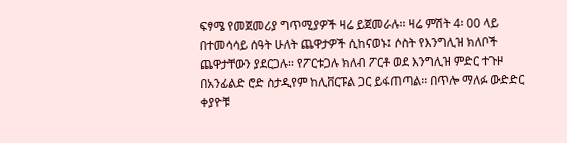ፍፃሜ የመጀመሪያ ግጥሚያዎች ዛሬ ይጀመራሉ፡፡ ዛሬ ምሽት 4፡ 00 ላይ በተመሳሳይ ሰዓት ሁለት ጨዋታዎች ሲከናወኑ፤ ሶስት የእንግሊዝ ክለቦች ጨዋታቸውን ያደርጋሉ፡፡ የፖርቱጋሉ ክለብ ፖርቶ ወደ እንግሊዝ ምድር ተጉዞ በአንፊልድ ሮድ ስታዲየም ከሊቨርፑል ጋር ይፋጠጣል፡፡ በጥሎ ማለፉ ውድድር ቀያዮቹ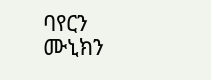ባየርን ሙኒክን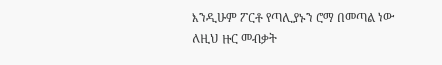እንዲሁም ፖርቶ የጣሊያኑን ሮማ በመጣል ነው ለዚህ ዙር መብቃት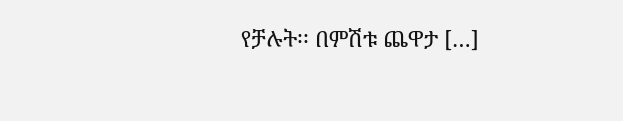የቻሉት፡፡ በምሽቱ ጨዋታ […]